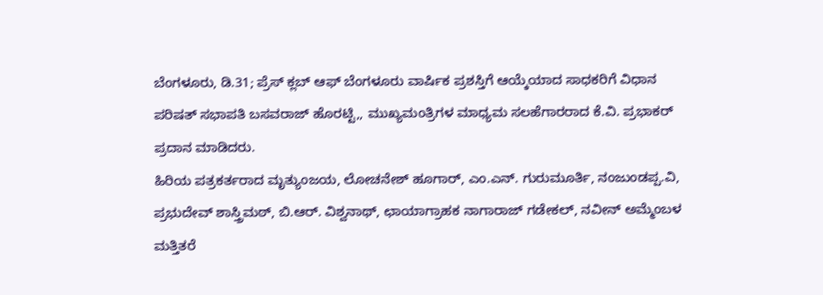ಬೆಂಗಳೂರು, ಡಿ.31; ಪ್ರೆಸ್ ಕ್ಲಬ್ ಆಫ್ ಬೆಂಗಳೂರು ವಾರ್ಷಿಕ ಪ್ರಶಸ್ತಿಗೆ ಆಯ್ಕೆಯಾದ ಸಾಧಕರಿಗೆ ವಿಧಾನ ಪರಿಷತ್ ಸಭಾಪತಿ ಬಸವರಾಜ್ ಹೊರಟ್ಟಿ,, ಮುಖ್ಯಮಂತ್ರಿಗಳ ಮಾಧ್ಯಮ ಸಲಹೆಗಾರರಾದ ಕೆ.ವಿ. ಪ್ರಭಾಕರ್ ಪ್ರದಾನ ಮಾಡಿದರು.
ಹಿರಿಯ ಪತ್ರಕರ್ತರಾದ ಮೃತ್ಯುಂಜಯ, ಲೋಚನೇಶ್ ಹೂಗಾರ್, ಎಂ.ಎನ್. ಗುರುಮೂರ್ತಿ, ನಂಜುಂಡಪ್ಪ.ವಿ, ಪ್ರಭುದೇವ್ ಶಾಸ್ತ್ರಿಮಠ್, ಬಿ.ಆರ್. ವಿಶ್ವನಾಥ್, ಛಾಯಾಗ್ರಾಹಕ ನಾಗಾರಾಜ್ ಗಡೇಕಲ್, ನವೀನ್ ಅಮ್ಮೆಂಬಳ ಮತ್ತಿತರೆ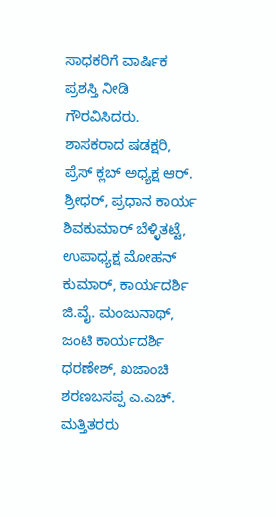ಸಾಧಕರಿಗೆ ವಾರ್ಷಿಕ ಪ್ರಶಸ್ತಿ ನೀಡಿ ಗೌರವಿಸಿದರು.
ಶಾಸಕರಾದ ಷಡಕ್ಷರಿ, ಪ್ರೆಸ್ ಕ್ಲಬ್ ಅಧ್ಯಕ್ಷ ಆರ್. ಶ್ರೀಧರ್, ಪ್ರಧಾನ ಕಾರ್ಯ ಶಿವಕುಮಾರ್ ಬೆಳ್ಳಿತಟ್ಟೆ, ಉಪಾಧ್ಯಕ್ಷ ಮೋಹನ್ ಕುಮಾರ್, ಕಾರ್ಯದರ್ಶಿ ಜಿ.ವೈ. ಮಂಜುನಾಥ್, ಜಂಟಿ ಕಾರ್ಯದರ್ಶಿ ಧರಣೇಶ್, ಖಜಾಂಚಿ ಶರಣಬಸಪ್ಪ ಎ.ಎಚ್. ಮತ್ತಿತರರು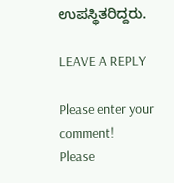ಉಪಸ್ಥಿತರಿದ್ದರು.

LEAVE A REPLY

Please enter your comment!
Please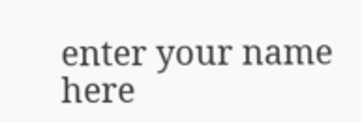enter your name here